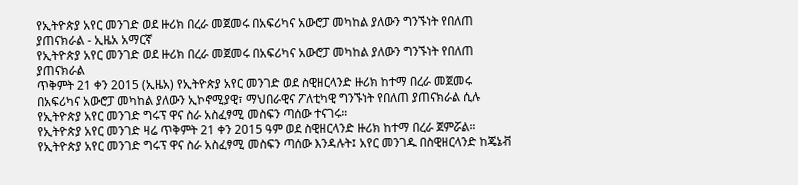የኢትዮጵያ አየር መንገድ ወደ ዙሪክ በረራ መጀመሩ በአፍሪካና አውሮፓ መካከል ያለውን ግንኙነት የበለጠ ያጠናክራል - ኢዜአ አማርኛ
የኢትዮጵያ አየር መንገድ ወደ ዙሪክ በረራ መጀመሩ በአፍሪካና አውሮፓ መካከል ያለውን ግንኙነት የበለጠ ያጠናክራል
ጥቅምት 21 ቀን 2015 (ኢዜአ) የኢትዮጵያ አየር መንገድ ወደ ስዊዘርላንድ ዙሪክ ከተማ በረራ መጀመሩ በአፍሪካና አውሮፓ መካከል ያለውን ኢኮኖሚያዊ፣ ማህበራዊና ፖለቲካዊ ግንኙነት የበለጠ ያጠናክራል ሲሉ የኢትዮጵያ አየር መንገድ ግሩፕ ዋና ስራ አስፈፃሚ መስፍን ጣሰው ተናገሩ።
የኢትዮጵያ አየር መንገድ ዛሬ ጥቅምት 21 ቀን 2015 ዓም ወደ ስዊዘርላንድ ዙሪክ ከተማ በረራ ጀምሯል።
የኢትዮጵያ አየር መንገድ ግሩፕ ዋና ስራ አስፈፃሚ መስፍን ጣሰው እንዳሉት፤ አየር መንገዱ በስዊዘርላንድ ከጄኔቭ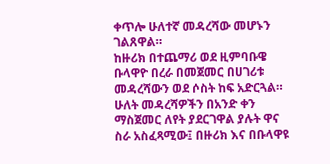ቀጥሎ ሁለተኛ መዳረሻው መሆኑን ገልጸዋል።
ከዙሪክ በተጨማሪ ወደ ዚምባቡዌ ቡላዋዮ በረራ በመጀመር በሀገሪቱ መዳረሻውን ወደ ሶስት ከፍ አድርጓል።
ሁለት መዳረሻዎችን በአንድ ቀን ማስጀመር ለየት ያደርገዋል ያሉት ዋና ስራ አስፈጻሚው፤ በዙሪክ እና በቡላዋዩ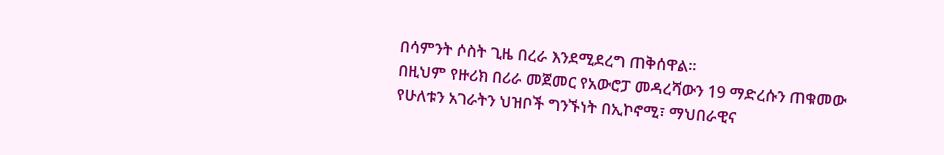በሳምንት ሶስት ጊዜ በረራ እንደሚደረግ ጠቅሰዋል።
በዚህም የዙሪክ በሪራ መጀመር የአውሮፓ መዳረሻውን 19 ማድረሱን ጠቁመው የሁለቱን አገራትን ህዝቦች ግንኙነት በኢኮኖሚ፣ ማህበራዊና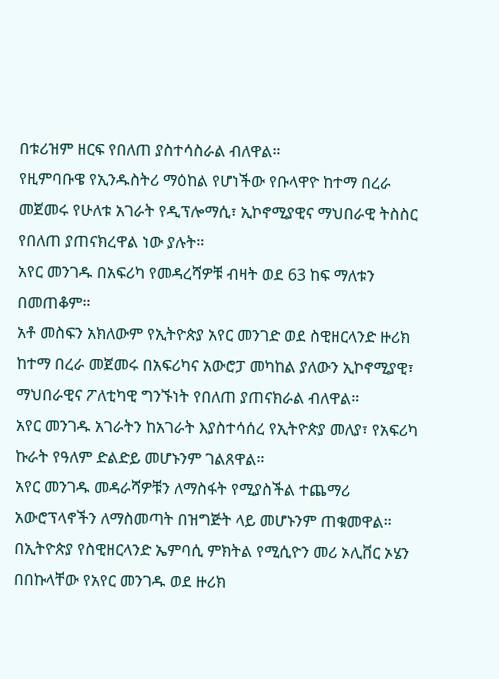በቱሪዝም ዘርፍ የበለጠ ያስተሳስራል ብለዋል።
የዚምባቡዌ የኢንዱስትሪ ማዕከል የሆነችው የቡላዋዮ ከተማ በረራ መጀመሩ የሁለቱ አገራት የዲፕሎማሲ፣ ኢኮኖሚያዊና ማህበራዊ ትስስር የበለጠ ያጠናክረዋል ነው ያሉት።
አየር መንገዱ በአፍሪካ የመዳረሻዎቹ ብዛት ወደ 63 ከፍ ማለቱን በመጠቆም።
አቶ መስፍን አክለውም የኢትዮጵያ አየር መንገድ ወደ ስዊዘርላንድ ዙሪክ ከተማ በረራ መጀመሩ በአፍሪካና አውሮፓ መካከል ያለውን ኢኮኖሚያዊ፣ ማህበራዊና ፖለቲካዊ ግንኙነት የበለጠ ያጠናክራል ብለዋል።
አየር መንገዱ አገራትን ከአገራት እያስተሳሰረ የኢትዮጵያ መለያ፣ የአፍሪካ ኩራት የዓለም ድልድይ መሆኑንም ገልጸዋል።
አየር መንገዱ መዳራሻዎቹን ለማስፋት የሚያስችል ተጨማሪ አውሮፕላኖችን ለማስመጣት በዝግጅት ላይ መሆኑንም ጠቁመዋል።
በኢትዮጵያ የስዊዘርላንድ ኤምባሲ ምክትል የሚሲዮን መሪ ኦሊቨር ኦሄን በበኩላቸው የአየር መንገዱ ወደ ዙሪክ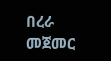በረራ መጀመር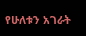የሁለቱን አገራት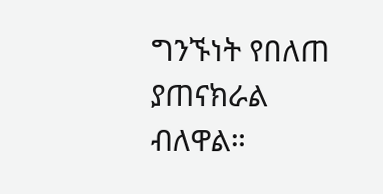ግንኙነት የበለጠ ያጠናክራል ብለዋል።